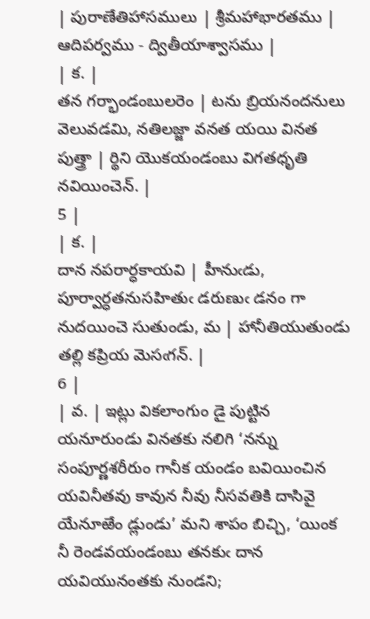| పురాణేతిహాసములు | శ్రీమహాభారతము | ఆదిపర్వము - ద్వితీయాశ్వాసము |
| క. |
తన గర్భాండంబులరెం | టను బ్రియనందనులు వెలువడమి, నతిలజ్జా వనత యయి వినత పుత్త్రా | ర్థిని యొకయండంబు విగతధృతి నవియించెన్. |
5 |
| క. |
దాన నపరార్ధకాయవి | హీనుఁడు, పూర్వార్ధతనుసహితుఁ డరుణుఁ డనం గా నుదయించె సుతుండు, మ | హానీతియుతుండు తల్లి కప్రియ మెసఁగన్. |
6 |
| వ. | ఇట్లు వికలాంగుం డై పుట్టిన యనూరుండు వినతకు నలిగి ‘నన్ను సంపూర్ణశరీరుం గానీక యండం బవియించిన యవినీతవు కావున నీవు నీసవతికి దాసివై యేనూఱేం డ్లుండు’ మని శాపం బిచ్చి, ‘యింక నీ రెండవయండంబు తనకుఁ దాన యవియునంతకు నుండని;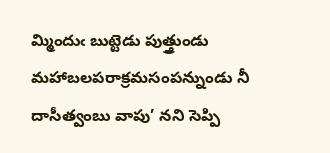మ్మిందుఁ బుట్టెడు పుత్త్రుండు మహాబలపరాక్రమసంపన్నుండు నీ దాసీత్వంబు వాపు’ నని సెప్పి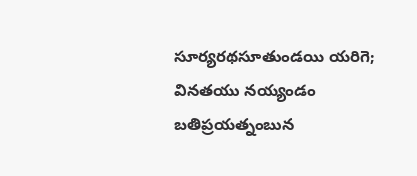సూర్యరథసూతుండయి యరిగె; వినతయు నయ్యండం బతిప్రయత్నంబున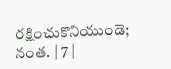రక్షించుకొనియుండె; నంత. | 7 |